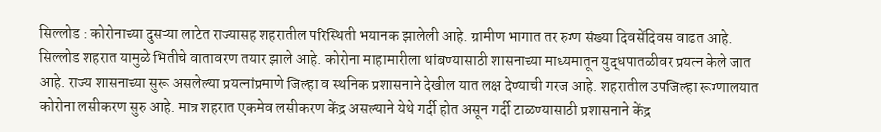सिल्लोड : कोरोनाच्या दुसऱ्या लाटेत राज्यासह शहरातील परिस्थिती भयानक झालेली आहे. ग्रामीण भागात तर रुग्ण संख्या दिवसेंदिवस वाढत आहे. सिल्लोड शहरात यामुळे भितीचे वातावरण तयार झाले आहे. कोरोना माहामारीला थांबण्यासाठी शासनाच्या माध्यमातून युद्धपातळीवर प्रयत्न केले जात आहे. राज्य शासनाच्या सुरू असलेल्या प्रयत्नांप्रमाणे जिल्हा व स्थनिक प्रशासनाने देखील यात लक्ष देण्याची गरज आहे. शहरातील उपजिल्हा रूग्णालयात कोरोना लसीकरण सुरु आहे. मात्र शहरात एकमेव लसीकरण केंद्र असल्याने येथे गर्दी होत असून गर्दी टाळण्यासाठी प्रशासनाने केंद्र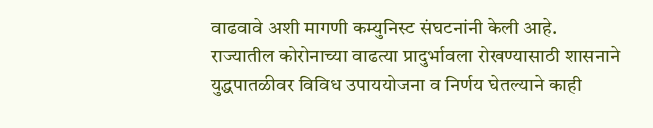वाढवावे अशी मागणी कम्युनिस्ट संघटनांनी केली आहे.
राज्यातील कोरोनाच्या वाढत्या प्रादुर्भावला रोखण्यासाठी शासनाने युद्धपातळीवर विविध उपाययोजना व निर्णय घेतल्याने काही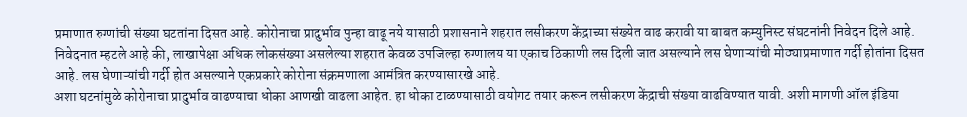प्रमाणात रुग्णांची संख्या घटतांना दिसत आहे. कोरोनाचा प्रादुर्भाव पुन्हा वाढू नये यासाठी प्रशासनाने शहरात लसीकरण केंद्राच्या संख्येत वाढ करावी या बाबत कम्युनिस्ट संघटनांनी निवेदन दिले आहे. निवेदनात म्हटले आहे की, लाखापेक्षा अधिक लोकसंख्या असलेल्या शहरात केवळ उपजिल्हा रुग्णालय या एकाच ठिकाणी लस दिली जात असल्याने लस घेणाऱ्यांची मोठ्याप्रमाणात गर्दी होतांना दिसत आहे. लस घेणाऱ्यांची गर्दी होत असल्याने एकप्रकारे कोरोना संक्रमणाला आमंत्रित करण्यासारखे आहे.
अशा घटनांमुळे कोरोनाचा प्रादुर्भाव वाढण्याचा धोका आणखी वाढला आहेत. हा धोका टाळण्यासाठी वयोगट तयार करून लसीकरण केंद्राची संख्या वाढविण्यात यावी. अशी मागणी ऑल इंडिया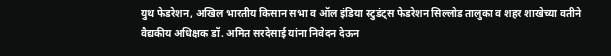युथ फेडरेशन, अखिल भारतीय किसान सभा व ऑल इंडिया स्टुडंट्स फेडरेशन सिल्लोड तालुका व शहर शाखेच्या वतीने वैद्यकीय अधिक्षक डॉ. अमित सरदेसाई यांना निवेदन देऊन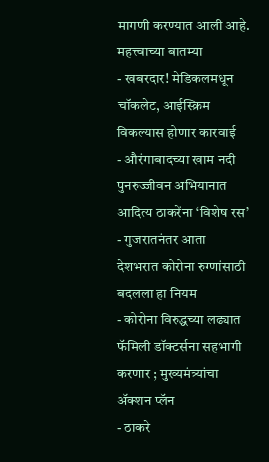मागणी करण्यात आली आहे.
महत्त्वाच्या बातम्या
- खबरदार! मेडिकलमधून चॉकलेट, आईस्क्रिम विकल्यास होणार कारवाई
- औरंगाबादच्या खाम नदी पुनरुज्जीवन अभियानात आदित्य ठाकरेंना ‘विशेष रस’
- गुजरातनंतर आता देशभरात कोरोना रुग्णांसाठी बदलला हा नियम
- कोरोना विरुद्धच्या लढ्यात फॅमिली डॉक्टर्सना सहभागी करणार ; मुख्यमंत्र्यांचा ॲक्शन प्लॅन
- ठाकरे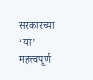सरकारच्या ‘या’ महत्त्वपूर्ण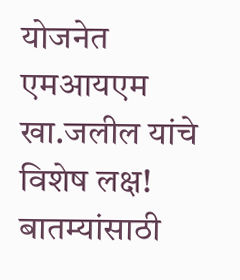योजनेत एमआयएम खा.जलील यांचे विशेष लक्ष!
बातम्यांसाठी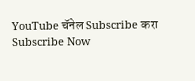YouTube चॅनेल Subscribe करा
Subscribe Now